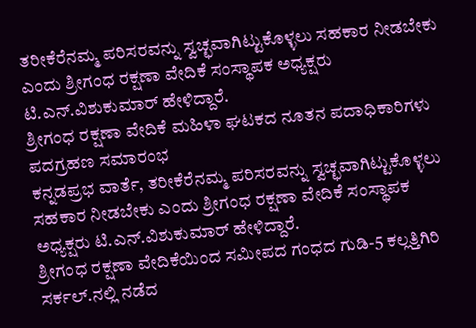ತರೀಕೆರೆನಮ್ಮ ಪರಿಸರವನ್ನು ಸ್ವಚ್ಛವಾಗಿಟ್ಟುಕೊಳ್ಳಲು ಸಹಕಾರ ನೀಡಬೇಕು ಎಂದು ಶ್ರೀಗಂಧ ರಕ್ಷಣಾ ವೇದಿಕೆ ಸಂಸ್ಥಾಪಕ ಅಧ್ಯಕ್ಷರು ಟಿ.ಎನ್.ವಿಶುಕುಮಾರ್ ಹೇಳಿದ್ದಾರೆ.
ಶ್ರೀಗಂಧ ರಕ್ಷಣಾ ವೇದಿಕೆ ಮಹಿಳಾ ಘಟಕದ ನೂತನ ಪದಾಧಿಕಾರಿಗಳು ಪದಗ್ರಹಣ ಸಮಾರಂಭ
ಕನ್ನಡಪ್ರಭ ವಾರ್ತೆ, ತರೀಕೆರೆನಮ್ಮ ಪರಿಸರವನ್ನು ಸ್ವಚ್ಛವಾಗಿಟ್ಟುಕೊಳ್ಳಲು ಸಹಕಾರ ನೀಡಬೇಕು ಎಂದು ಶ್ರೀಗಂಧ ರಕ್ಷಣಾ ವೇದಿಕೆ ಸಂಸ್ಥಾಪಕ ಅಧ್ಯಕ್ಷರು ಟಿ.ಎನ್.ವಿಶುಕುಮಾರ್ ಹೇಳಿದ್ದಾರೆ.
ಶ್ರೀಗಂಧ ರಕ್ಷಣಾ ವೇದಿಕೆಯಿಂದ ಸಮೀಪದ ಗಂಧದ ಗುಡಿ-5 ಕಲ್ಲತ್ತಿಗಿರಿ ಸರ್ಕಲ್.ನಲ್ಲಿ ನಡೆದ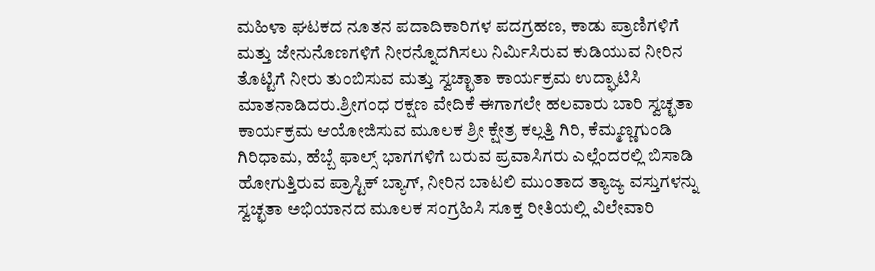ಮಹಿಳಾ ಘಟಕದ ನೂತನ ಪದಾದಿಕಾರಿಗಳ ಪದಗ್ರಹಣ, ಕಾಡು ಪ್ರಾಣಿಗಳಿಗೆ ಮತ್ತು ಜೇನುನೊಣಗಳಿಗೆ ನೀರನ್ನೊದಗಿಸಲು ನಿರ್ಮಿಸಿರುವ ಕುಡಿಯುವ ನೀರಿನ ತೊಟ್ಟಿಗೆ ನೀರು ತುಂಬಿಸುವ ಮತ್ತು ಸ್ವಚ್ಛಾತಾ ಕಾರ್ಯಕ್ರಮ ಉದ್ಘಾಟಿಸಿ ಮಾತನಾಡಿದರು.ಶ್ರೀಗಂಧ ರಕ್ಷಣ ವೇದಿಕೆ ಈಗಾಗಲೇ ಹಲವಾರು ಬಾರಿ ಸ್ವಚ್ಛತಾ ಕಾರ್ಯಕ್ರಮ ಆಯೋಜಿಸುವ ಮೂಲಕ ಶ್ರೀ ಕ್ಷೇತ್ರ ಕಲ್ಲತ್ತಿ ಗಿರಿ, ಕೆಮ್ಮಣ್ಣಗುಂಡಿ ಗಿರಿಧಾಮ, ಹೆಬ್ಬೆ ಫಾಲ್ಸ್ ಭಾಗಗಳಿಗೆ ಬರುವ ಪ್ರವಾಸಿಗರು ಎಲ್ಲೆಂದರಲ್ಲಿ ಬಿಸಾಡಿ ಹೋಗುತ್ತಿರುವ ಪ್ರಾಸ್ಟಿಕ್ ಬ್ಯಾಗ್, ನೀರಿನ ಬಾಟಲಿ ಮುಂತಾದ ತ್ಯಾಜ್ಯ ವಸ್ತುಗಳನ್ನು ಸ್ವಚ್ಛತಾ ಅಭಿಯಾನದ ಮೂಲಕ ಸಂಗ್ರಹಿಸಿ ಸೂಕ್ತ ರೀತಿಯಲ್ಲಿ ವಿಲೇವಾರಿ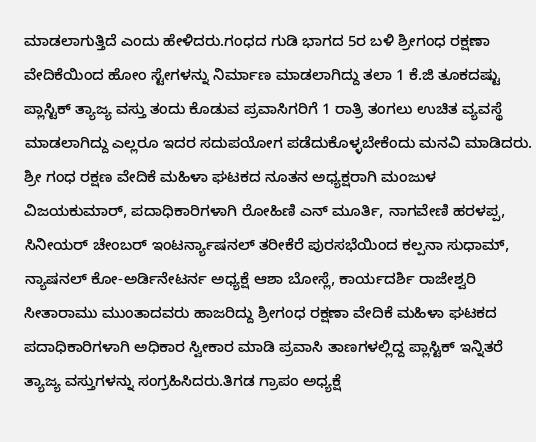ಮಾಡಲಾಗುತ್ತಿದೆ ಎಂದು ಹೇಳಿದರು.ಗಂಧದ ಗುಡಿ ಭಾಗದ 5ರ ಬಳಿ ಶ್ರೀಗಂಧ ರಕ್ಷಣಾ ವೇದಿಕೆಯಿಂದ ಹೋಂ ಸ್ಟೇಗಳನ್ನು ನಿರ್ಮಾಣ ಮಾಡಲಾಗಿದ್ದು ತಲಾ 1 ಕೆ.ಜಿ ತೂಕದಷ್ಟು ಪ್ಲಾಸ್ಟಿಕ್ ತ್ಯಾಜ್ಯ ವಸ್ತು ತಂದು ಕೊಡುವ ಪ್ರವಾಸಿಗರಿಗೆ 1 ರಾತ್ರಿ ತಂಗಲು ಉಚಿತ ವ್ಯವಸ್ಥೆ ಮಾಡಲಾಗಿದ್ದು ಎಲ್ಲರೂ ಇದರ ಸದುಪಯೋಗ ಪಡೆದುಕೊಳ್ಳಬೇಕೆಂದು ಮನವಿ ಮಾಡಿದರು. ಶ್ರೀ ಗಂಧ ರಕ್ಷಣ ವೇದಿಕೆ ಮಹಿಳಾ ಘಟಕದ ನೂತನ ಅಧ್ಯಕ್ಷರಾಗಿ ಮಂಜುಳ ವಿಜಯಕುಮಾರ್, ಪದಾಧಿಕಾರಿಗಳಾಗಿ ರೋಹಿಣಿ ಎನ್ ಮೂರ್ತಿ, ನಾಗವೇಣಿ ಹರಳಪ್ಪ, ಸಿನೀಯರ್ ಚೇಂಬರ್ ಇಂಟರ್ನ್ಯಾಷನಲ್ ತರೀಕೆರೆ ಪುರಸಭೆಯಿಂದ ಕಲ್ಪನಾ ಸುಧಾಮ್, ನ್ಯಾಷನಲ್ ಕೋ-ಅರ್ಡಿನೇಟರ್ನ ಅಧ್ಯಕ್ಷೆ ಆಶಾ ಬೋಸ್ಲೆ, ಕಾರ್ಯದರ್ಶಿ ರಾಜೇಶ್ವರಿ ಸೀತಾರಾಮು ಮುಂತಾದವರು ಹಾಜರಿದ್ದು ಶ್ರೀಗಂಧ ರಕ್ಷಣಾ ವೇದಿಕೆ ಮಹಿಳಾ ಘಟಕದ ಪದಾಧಿಕಾರಿಗಳಾಗಿ ಅಧಿಕಾರ ಸ್ವೀಕಾರ ಮಾಡಿ ಪ್ರವಾಸಿ ತಾಣಗಳಲ್ಲಿದ್ದ ಪ್ಲಾಸ್ಟಿಕ್ ಇನ್ನಿತರೆ ತ್ಯಾಜ್ಯ ವಸ್ತುಗಳನ್ನು ಸಂಗ್ರಹಿಸಿದರು.ತಿಗಡ ಗ್ರಾಪಂ ಅಧ್ಯಕ್ಷೆ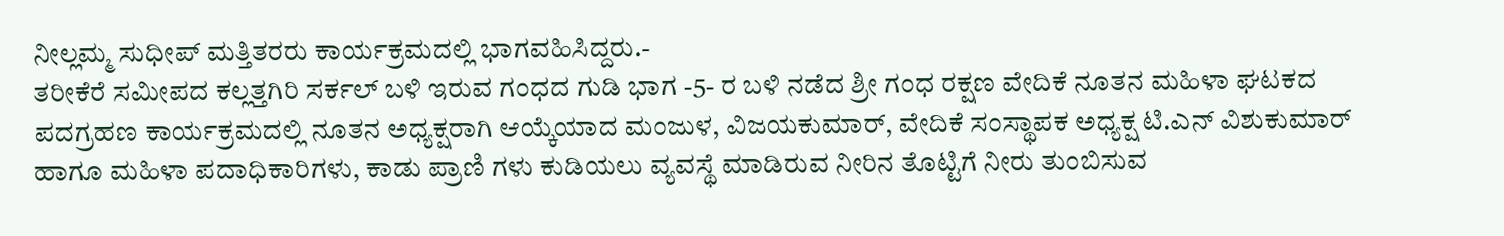ನೀಲ್ಲಮ್ಮ ಸುಧೀಪ್ ಮತ್ತಿತರರು ಕಾರ್ಯಕ್ರಮದಲ್ಲಿ ಭಾಗವಹಿಸಿದ್ದರು.-
ತರೀಕೆರೆ ಸಮೀಪದ ಕಲ್ಲತ್ತಗಿರಿ ಸರ್ಕಲ್ ಬಳಿ ಇರುವ ಗಂಧದ ಗುಡಿ ಭಾಗ -5- ರ ಬಳಿ ನಡೆದ ಶ್ರೀ ಗಂಧ ರಕ್ಷಣ ವೇದಿಕೆ ನೂತನ ಮಹಿಳಾ ಘಟಕದ ಪದಗ್ರಹಣ ಕಾರ್ಯಕ್ರಮದಲ್ಲಿ ನೂತನ ಅಧ್ಯಕ್ಷರಾಗಿ ಆಯ್ಕೆಯಾದ ಮಂಜುಳ, ವಿಜಯಕುಮಾರ್, ವೇದಿಕೆ ಸಂಸ್ಥಾಪಕ ಅಧ್ಯಕ್ಷ ಟಿ.ಎನ್ ವಿಶುಕುಮಾರ್ ಹಾಗೂ ಮಹಿಳಾ ಪದಾಧಿಕಾರಿಗಳು, ಕಾಡು ಪ್ರಾಣಿ ಗಳು ಕುಡಿಯಲು ವ್ಯವಸ್ಥೆ ಮಾಡಿರುವ ನೀರಿನ ತೊಟ್ಟಿಗೆ ನೀರು ತುಂಬಿಸುವ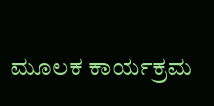ಮೂಲಕ ಕಾರ್ಯಕ್ರಮ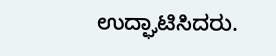ಉದ್ಘಾಟಿಸಿದರು.